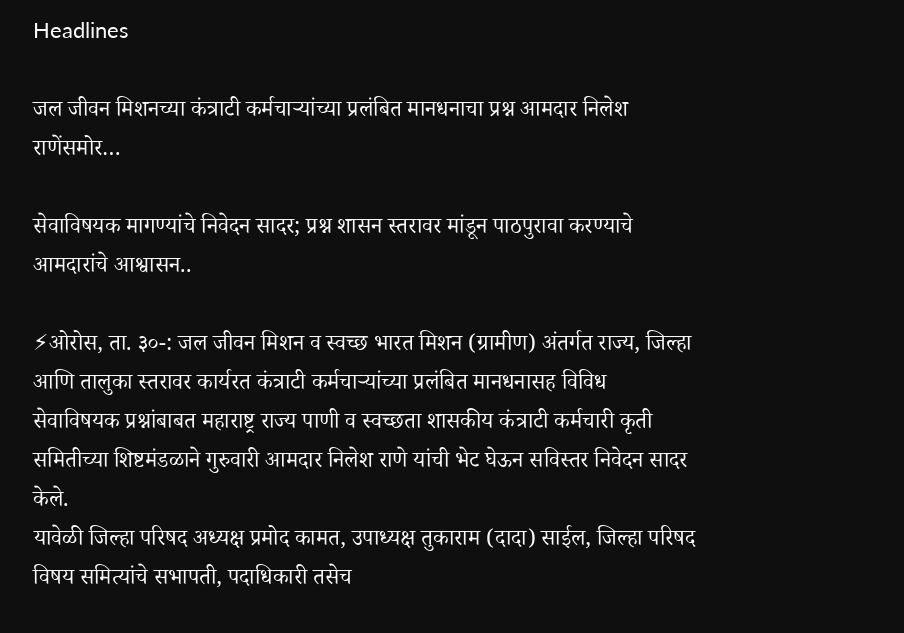Headlines

जल जीवन मिशनच्या कंत्राटी कर्मचाऱ्यांच्या प्रलंबित मानधनाचा प्रश्न आमदार निलेश राणेंसमोर…

सेवाविषयक मागण्यांचे निवेदन सादर; प्रश्न शासन स्तरावर मांडून पाठपुरावा करण्याचे आमदारांचे आश्वासन..

⚡ओरोस, ता. ३०-: जल जीवन मिशन व स्वच्छ भारत मिशन (ग्रामीण) अंतर्गत राज्य, जिल्हा आणि तालुका स्तरावर कार्यरत कंत्राटी कर्मचाऱ्यांच्या प्रलंबित मानधनासह विविध सेवाविषयक प्रश्नांबाबत महाराष्ट्र राज्य पाणी व स्वच्छता शासकीय कंत्राटी कर्मचारी कृती समितीच्या शिष्टमंडळाने गुरुवारी आमदार निलेश राणे यांची भेट घेऊन सविस्तर निवेदन सादर केले.
यावेळी जिल्हा परिषद अध्यक्ष प्रमोद कामत, उपाध्यक्ष तुकाराम (दादा) साईल, जिल्हा परिषद विषय समित्यांचे सभापती, पदाधिकारी तसेच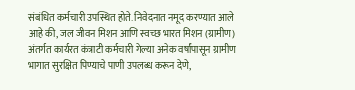संबंधित कर्मचारी उपस्थित होते. निवेदनात नमूद करण्यात आले आहे की, जल जीवन मिशन आणि स्वच्छ भारत मिशन (ग्रामीण) अंतर्गत कार्यरत कंत्राटी कर्मचारी गेल्या अनेक वर्षांपासून ग्रामीण भागात सुरक्षित पिण्याचे पाणी उपलब्ध करून देणे,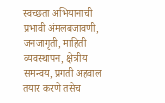स्वच्छता अभियानाची प्रभावी अंमलबजावणी, जनजागृती, माहिती व्यवस्थापन, क्षेत्रीय समन्वय, प्रगती अहवाल तयार करणे तसेच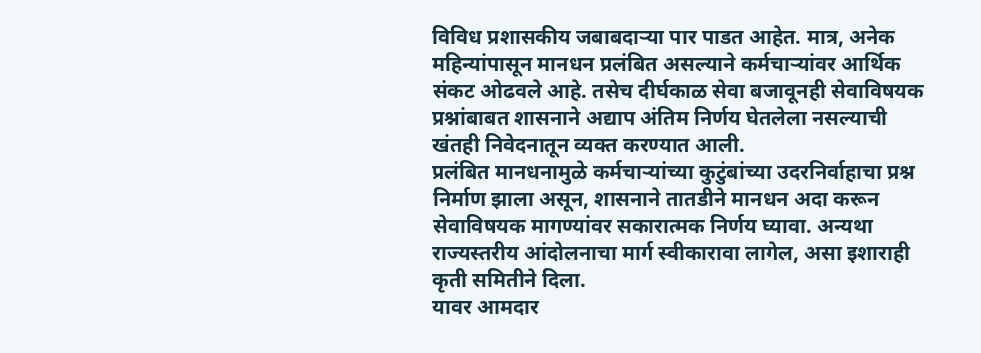विविध प्रशासकीय जबाबदाऱ्या पार पाडत आहेत. मात्र, अनेक महिन्यांपासून मानधन प्रलंबित असल्याने कर्मचाऱ्यांवर आर्थिक संकट ओढवले आहे. तसेच दीर्घकाळ सेवा बजावूनही सेवाविषयक प्रश्नांबाबत शासनाने अद्याप अंतिम निर्णय घेतलेला नसल्याची खंतही निवेदनातून व्यक्त करण्यात आली.
प्रलंबित मानधनामुळे कर्मचाऱ्यांच्या कुटुंबांच्या उदरनिर्वाहाचा प्रश्न निर्माण झाला असून, शासनाने तातडीने मानधन अदा करून सेवाविषयक मागण्यांवर सकारात्मक निर्णय घ्यावा. अन्यथा राज्यस्तरीय आंदोलनाचा मार्ग स्वीकारावा लागेल, असा इशाराही कृती समितीने दिला.
यावर आमदार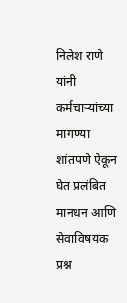निलेश राणे यांनी कर्मचाऱ्यांच्या मागण्या शांतपणे ऐकून घेत प्रलंबित मानधन आणि सेवाविषयक प्रश्न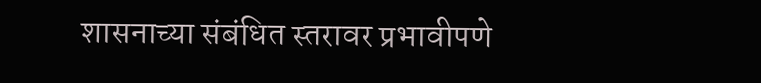शासनाच्या संबंधित स्तरावर प्रभावीपणे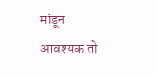मांडून आवश्यक तो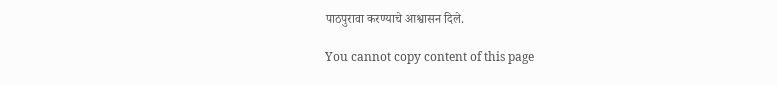पाठपुरावा करण्याचे आश्वासन दिले.

You cannot copy content of this page